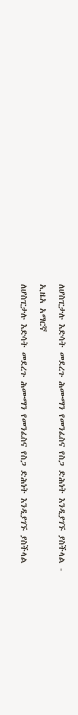ለሆስፒታሉ እድሳት መደረጉ ሕሙማን የመንፈስና የስጋ ድሕነት እንዲያገኙ ያስችላል - ኢዜአ አማርኛ
ለሆስፒታሉ እድሳት መደረጉ ሕሙማን የመንፈስና የስጋ ድሕነት እንዲያገኙ ያስችላል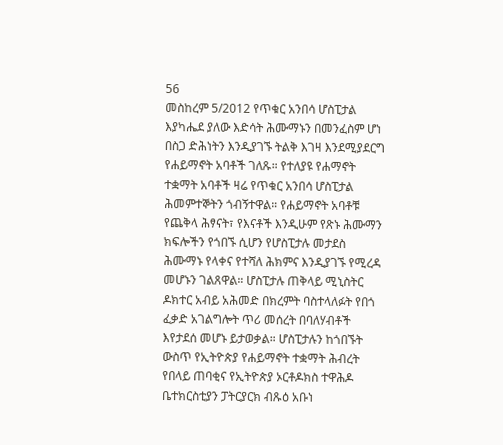56
መስከረም 5/2012 የጥቁር አንበሳ ሆስፒታል እያካሔደ ያለው እድሳት ሕሙማኑን በመንፈስም ሆነ በስጋ ድሕነትን እንዲያገኙ ትልቅ እገዛ እንደሚያደርግ የሐይማኖት አባቶች ገለጹ። የተለያዩ የሐማኖት ተቋማት አባቶች ዛሬ የጥቁር አንበሳ ሆስፒታል ሕመምተኞትን ጎብኝተዋል። የሐይማኖት አባቶቹ የጨቅላ ሕፃናት፣ የእናቶች እንዲሁም የጽኑ ሕሙማን ክፍሎችን የጎበኙ ሲሆን የሆስፒታሉ መታደስ ሕሙማኑ የላቀና የተሻለ ሕክምና እንዲያገኙ የሚረዳ መሆኑን ገልጸዋል። ሆስፒታሉ ጠቅላይ ሚኒስትር ዶክተር አብይ አሕመድ በክረምት ባስተላለፉት የበጎ ፈቃድ አገልግሎት ጥሪ መሰረት በባለሃብቶች እየታደሰ መሆኑ ይታወቃል። ሆስፒታሉን ከጎበኙት ውስጥ የኢትዮጵያ የሐይማኖት ተቋማት ሕብረት የበላይ ጠባቂና የኢትዮጵያ ኦርቶዶክስ ተዋሕዶ ቤተክርስቲያን ፓትርያርክ ብጹዕ አቡነ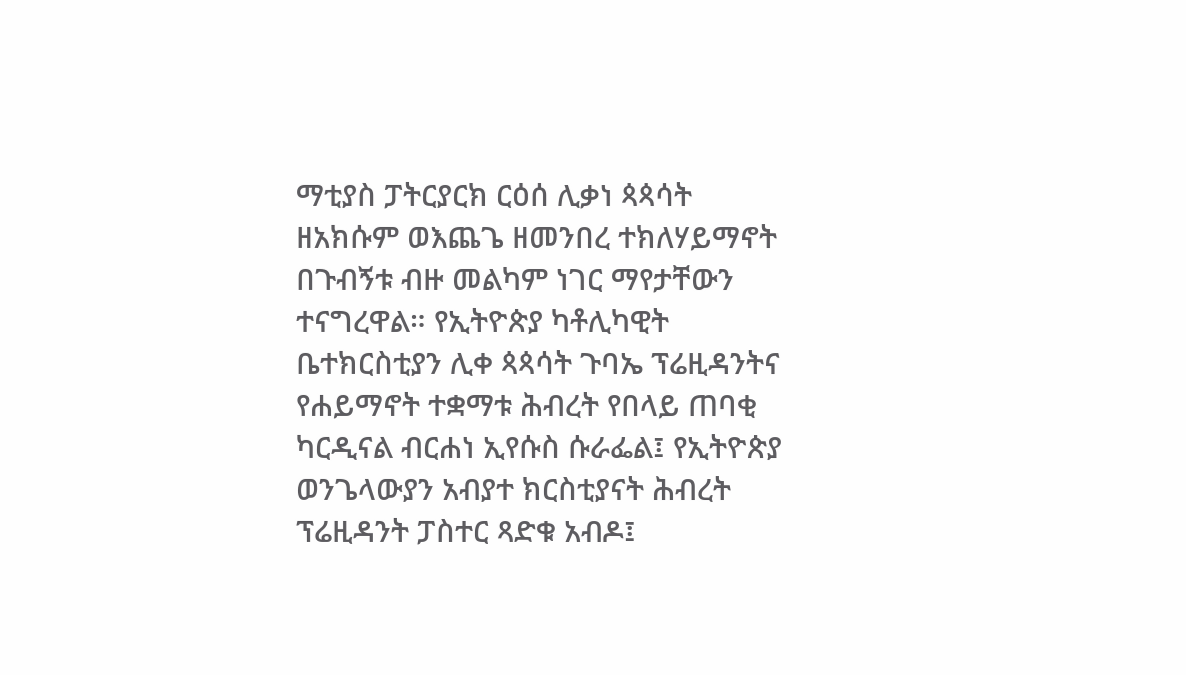ማቲያስ ፓትርያርክ ርዕሰ ሊቃነ ጳጳሳት ዘአክሱም ወእጨጌ ዘመንበረ ተክለሃይማኖት በጉብኝቱ ብዙ መልካም ነገር ማየታቸውን ተናግረዋል። የኢትዮጵያ ካቶሊካዊት ቤተክርስቲያን ሊቀ ጳጳሳት ጉባኤ ፕሬዚዳንትና የሐይማኖት ተቋማቱ ሕብረት የበላይ ጠባቂ ካርዲናል ብርሐነ ኢየሱስ ሱራፌል፤ የኢትዮጵያ ወንጌላውያን አብያተ ክርስቲያናት ሕብረት ፕሬዚዳንት ፓስተር ጻድቁ አብዶ፤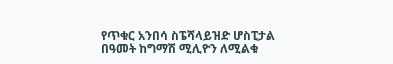የጥቁር አንበሳ ስፔሻላይዝድ ሆስፒታል በዓመት ከግማሽ ሚሊዮን ለሚልቁ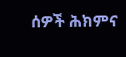ሰዎች ሕክምና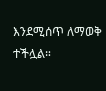እንደሚሰጥ ለማወቅ ተችሏል።